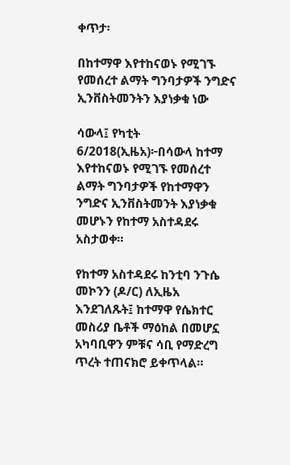ቀጥታ፡

በከተማዋ እየተከናወኑ የሚገኙ የመሰረተ ልማት ግንባታዎች ንግድና ኢንቨስትመንትን እያነቃቁ ነው

ሳውላ፤ የካቲት 6/2018(ኢዜአ)፦በሳውላ ከተማ እየተከናወኑ የሚገኙ የመሰረተ ልማት ግንባታዎች የከተማዋን ንግድና ኢንቨስትመንት እያነቃቁ መሆኑን የከተማ አስተዳደሩ አስታወቀ።

የከተማ አስተዳደሩ ከንቲባ ንጉሴ መኮንን (ዶ/ር) ለኢዜአ እንደገለጹት፤ ከተማዋ የሴክተር መስሪያ ቤቶች ማዕከል በመሆኗ አካባቢዋን ምቹና ሳቢ የማድረግ ጥረት ተጠናክሮ ይቀጥላል።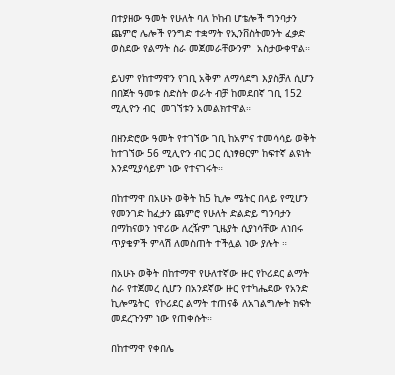በተያዘው ዓመት የሁለት ባለ ኮከብ ሆቴሎች ግንባታን ጨምሮ ሌሎች የንግድ ተቋማት የኢንቨስትመንት ፈቃድ ወስደው የልማት ስራ መጀመራቸውንም  አስታውቀዋል።

ይህም የከተማዋን የገቢ አቅም ለማሳደግ እያስቻለ ሲሆን በበጀት ዓመቱ ስድስት ወራት ብቻ ከመደበኛ ገቢ 152 ሚሊዮን ብር  መገኘቱን አመልክተዋል።

በዘንድሮው ዓመት የተገኘው ገቢ ከአምና ተመሳሳይ ወቅት ከተገኘው 56 ሚሊዮን ብር ጋር ሲነፃፀርም ከፍተኛ ልዩነት እንደሚያሳይም ነው የተናገሩት።

በከተማዋ በአሁኑ ወቅት ከ5 ኪሎ ሜትር በላይ የሚሆን የመንገድ ከፈታን ጨምሮ የሁለት ድልድይ ግንባታን በማከናወን ነዋሪው ለረዥም ጊዜያት ሲያነሳቸው ለነበሩ ጥያቄዎች ምላሽ ለመስጠት ተችሏል ነው ያሉት ።

በአሁኑ ወቅት በከተማዋ የሁለተኛው ዙር የኮሪደር ልማት ስራ የተጀመረ ሲሆን በአንደኛው ዙር የተካሔደው የአንድ ኪሎሜትር  የኮሪደር ልማት ተጠናቆ ለአገልግሎት ክፍት መደረጉንም ነው የጠቀሱት።

በከተማዋ የቀበሌ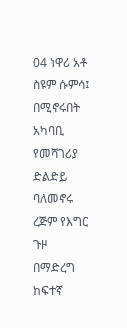04 ነዋሪ አቶ ስዩም ሱምሳ፤ በሚኖሩበት አካባቢ የመሻገሪያ ድልድይ ባለመኖሩ ረጅም የእግር ጉዞ በማድረግ ከፍተኛ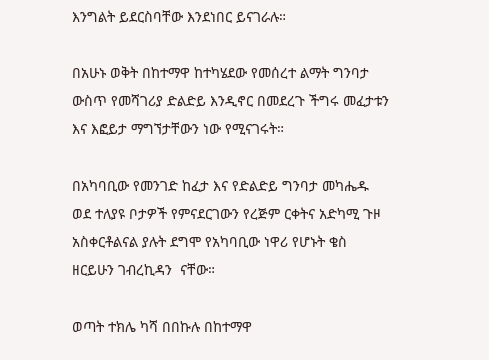እንግልት ይደርስባቸው እንደነበር ይናገራሉ።

በአሁኑ ወቅት በከተማዋ ከተካሄደው የመሰረተ ልማት ግንባታ ውስጥ የመሻገሪያ ድልድይ እንዲኖር በመደረጉ ችግሩ መፈታቱን እና እፎይታ ማግኘታቸውን ነው የሚናገሩት።

በአካባቢው የመንገድ ከፈታ እና የድልድይ ግንባታ መካሔዱ ወደ ተለያዩ ቦታዎች የምናደርገውን የረጅም ርቀትና አድካሚ ጉዞ አስቀርቶልናል ያሉት ደግሞ የአካባቢው ነዋሪ የሆኑት ቄስ ዘርይሁን ገብረኪዳን  ናቸው።

ወጣት ተክሌ ካሻ በበኩሉ በከተማዋ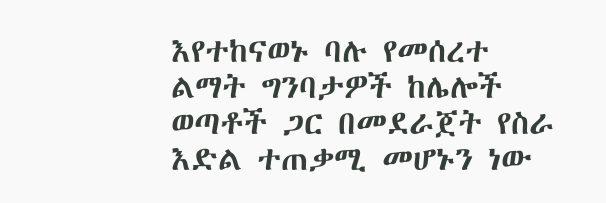እየተከናወኑ ባሉ የመሰረተ ልማት ግንባታዎች ከሌሎች ወጣቶች ጋር በመደራጀት የስራ እድል ተጠቃሚ መሆኑን ነው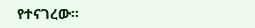የተናገረው።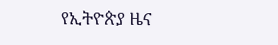የኢትዮጵያ ዜና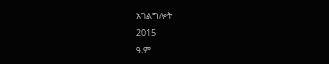አገልግሎት
2015
ዓ.ም